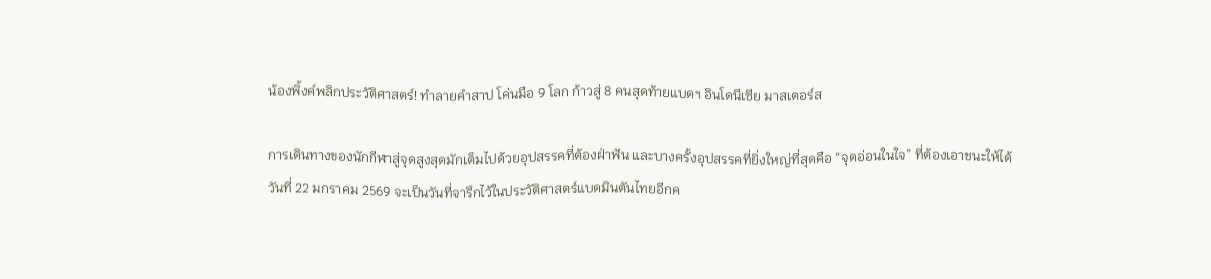น้องพิ้งค์พลิกประวัติศาสตร์! ทำลายคำสาป โค่นมือ 9 โลก ก้าวสู่ 8 คนสุดท้ายแบดฯ อินโดนีเซีย มาสเตอร์ส

การเดินทางของนักกีฬาสู่จุดสูงสุดมักเต็มไปด้วยอุปสรรคที่ต้องฝ่าฟัน และบางครั้งอุปสรรคที่ยิ่งใหญ่ที่สุดคือ “จุดอ่อนในใจ” ที่ต้องเอาชนะให้ได้ วันที่ 22 มกราคม 2569 จะเป็นวันที่จารึกไว้ในประวัติศาสตร์แบดมินตันไทยอีกค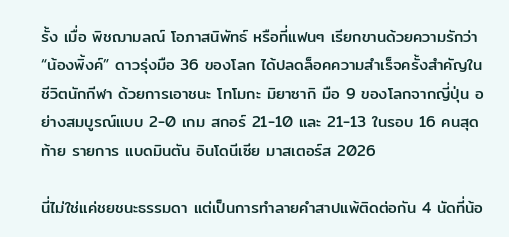รั้ง เมื่อ พิชฌามลณ์ โอภาสนิพัทธ์ หรือที่แฟนๆ เรียกขานด้วยความรักว่า “น้องพิ้งค์” ดาวรุ่งมือ 36 ของโลก ได้ปลดล็อคความสำเร็จครั้งสำคัญในชีวิตนักกีฬา ด้วยการเอาชนะ โทโมกะ มิยาซากิ มือ 9 ของโลกจากญี่ปุ่น อย่างสมบูรณ์แบบ 2-0 เกม สกอร์ 21-10 และ 21-13 ในรอบ 16 คนสุดท้าย รายการ แบดมินตัน อินโดนีเซีย มาสเตอร์ส 2026

นี่ไม่ใช่แค่ชยชนะธรรมดา แต่เป็นการทำลายคำสาปแพ้ติดต่อกัน 4 นัดที่น้อ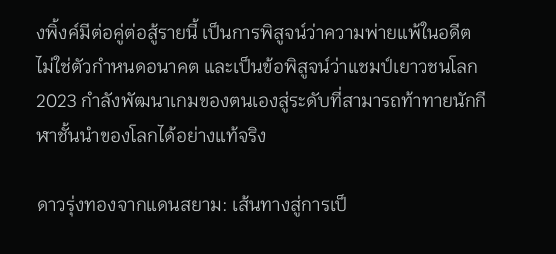งพิ้งค์มีต่อคู่ต่อสู้รายนี้ เป็นการพิสูจน์ว่าความพ่ายแพ้ในอดีตไม่ใช่ตัวกำหนดอนาคต และเป็นข้อพิสูจน์ว่าแชมป์เยาวชนโลก 2023 กำลังพัฒนาเกมของตนเองสู่ระดับที่สามารถท้าทายนักกีฬาชั้นนำของโลกได้อย่างแท้จริง

ดาวรุ่งทองจากแดนสยาม: เส้นทางสู่การเป็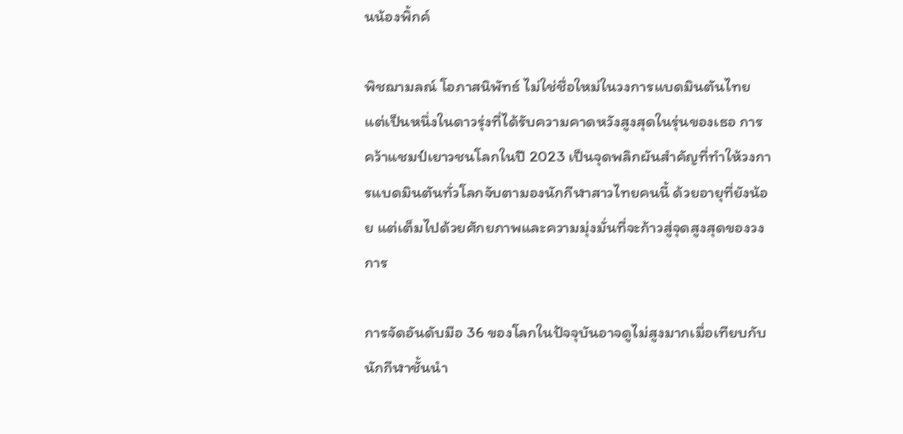นน้องพิ้กค์

พิชฌามลณ์ โอภาสนิพัทธ์ ไม่ใช่ชื่อใหม่ในวงการแบดมินตันไทย แต่เป็นหนึ่งในดาวรุ่งที่ได้รับความคาดหวังสูงสุดในรุ่นของเธอ การคว้าแชมป์เยาวชนโลกในปี 2023 เป็นจุดพลิกผันสำคัญที่ทำให้วงการแบดมินตันทั่วโลกจับตามองนักกีฬาสาวไทยคนนี้ ด้วยอายุที่ยังน้อย แต่เต็มไปด้วยศักยภาพและความมุ่งมั่นที่จะก้าวสู่จุดสูงสุดของวงการ

การจัดอันดับมือ 36 ของโลกในปัจจุบันอาจดูไม่สูงมากเมื่อเทียบกับนักกีฬาชั้นนำ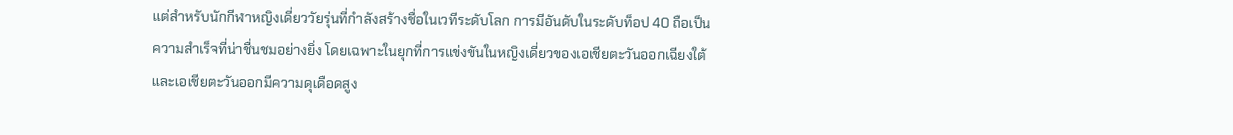แต่สำหรับนักกีฬาหญิงเดี่ยววัยรุ่นที่กำลังสร้างชื่อในเวทีระดับโลก การมีอันดับในระดับท็อป 40 ถือเป็นความสำเร็จที่น่าชื่นชมอย่างยิ่ง โดยเฉพาะในยุกที่การแข่งขันในหญิงเดี่ยวของเอเชียตะวันออกเฉียงใต้และเอเชียตะวันออกมีความดุเดือดสูง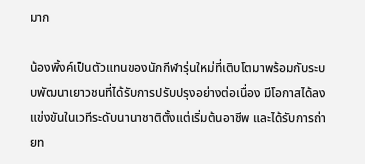มาก

น้องพิ้งค์เป็นตัวแทนของนักกีฬารุ่นใหม่ที่เติบโตมาพร้อมกับระบบพัฒนาเยาวชนที่ได้รับการปรับปรุงอย่างต่อเนื่อง มีโอกาสได้ลงแข่งขันในเวทีระดับนานาชาติตั้งแต่เริ่มต้นอาชีพ และได้รับการถ่ายท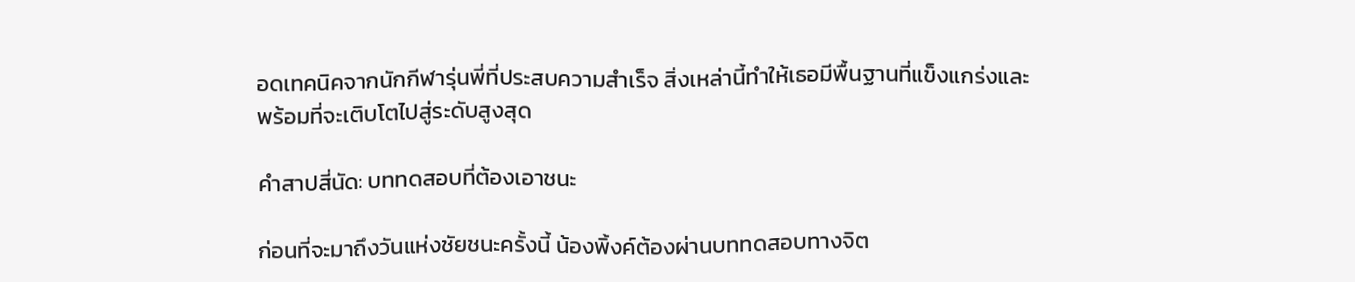อดเทคนิคจากนักกีฬารุ่นพี่ที่ประสบความสำเร็จ สิ่งเหล่านี้ทำให้เธอมีพื้นฐานที่แข็งแกร่งและพร้อมที่จะเติบโตไปสู่ระดับสูงสุด

คำสาปสี่นัด: บททดสอบที่ต้องเอาชนะ

ก่อนที่จะมาถึงวันแห่งชัยชนะครั้งนี้ น้องพิ้งค์ต้องผ่านบททดสอบทางจิต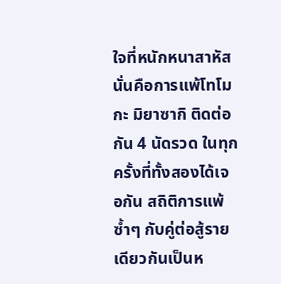ใจที่หนักหนาสาหัส นั่นคือการแพ้โทโมกะ มิยาซากิ ติดต่อกัน 4 นัดรวด ในทุกครั้งที่ทั้งสองได้เจอกัน สถิติการแพ้ซ้ำๆ กับคู่ต่อสู้รายเดียวกันเป็นห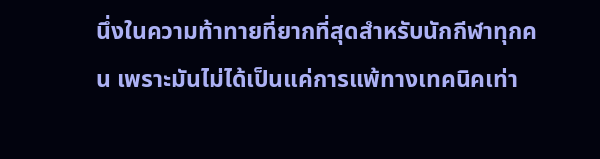นึ่งในความท้าทายที่ยากที่สุดสำหรับนักกีฬาทุกคน เพราะมันไม่ได้เป็นแค่การแพ้ทางเทคนิคเท่า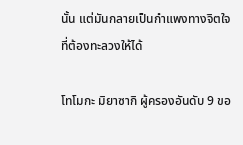นั้น แต่มันกลายเป็นกำแพงทางจิตใจที่ต้องทะลวงให้ได้

โทโมกะ มิยาซากิ ผู้ครองอันดับ 9 ขอ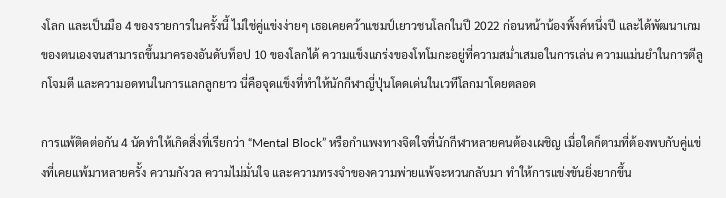งโลก และเป็นมือ 4 ของรายการในครั้งนี้ ไม่ใช่คู่แข่งง่ายๆ เธอเคยคว้าแชมป์เยาวชนโลกในปี 2022 ก่อนหน้าน้องพิ้งค์หนึ่งปี และได้พัฒนาเกมของตนเองจนสามารถขึ้นมาครองอันดับท็อป 10 ของโลกได้ ความแข็งแกร่งของโทโมกะอยู่ที่ความสม่ำเสมอในการเล่น ความแม่นยำในการตีลูกโจมตี และความอดทนในการแลกลูกยาว นี่คือจุดแข็งที่ทำให้นักกีฬาญี่ปุ่นโดดเด่นในเวทีโลกมาโดยตลอด

การแพ้ติดต่อกัน 4 นัดทำให้เกิดสิ่งที่เรียกว่า “Mental Block” หรือกำแพงทางจิตใจที่นักกีฬาหลายคนต้องเผชิญ เมื่อใดก็ตามที่ต้องพบกับคู่แข่งที่เคยแพ้มาหลายครั้ง ความกังวล ความไม่มั่นใจ และความทรงจำของความพ่ายแพ้จะหวนกลับมา ทำให้การแข่งขันยิ่งยากขึ้น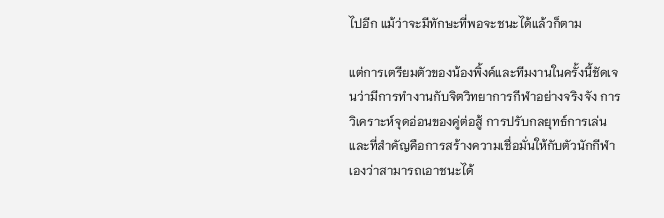ไปอีก แม้ว่าจะมีทักษะที่พอจะชนะได้แล้วก็ตาม

แต่การเตรียมตัวของน้องพิ้งค์และทีมงานในครั้งนี้ชัดเจนว่ามีการทำงานกับจิตวิทยาการกีฬาอย่างจริงจัง การวิเคราะห์จุดอ่อนของคู่ต่อสู้ การปรับกลยุทธ์การเล่น และที่สำคัญคือการสร้างความเชื่อมั่นให้กับตัวนักกีฬาเองว่าสามารถเอาชนะได้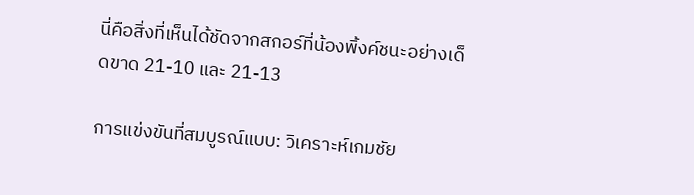นี่คือสิ่งที่เห็นได้ชัดจากสกอร์ที่น้องพิ้งค์ชนะอย่างเด็ดขาด 21-10 และ 21-13

การแข่งขันที่สมบูรณ์แบบ: วิเคราะห์เกมชัย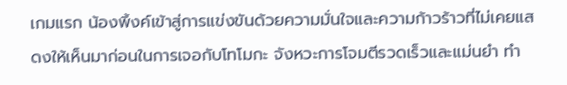เกมแรก น้องพิ้งค์เข้าสู่การแข่งขันด้วยความมั่นใจและความก้าวร้าวที่ไม่เคยแสดงให้เห็นมาก่อนในการเจอกับโทโมกะ จังหวะการโจมตีรวดเร็วและแม่นยำ ทำ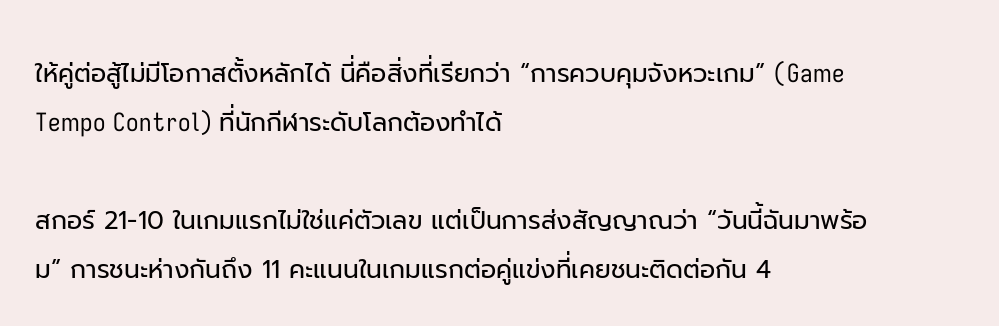ให้คู่ต่อสู้ไม่มีโอกาสตั้งหลักได้ นี่คือสิ่งที่เรียกว่า “การควบคุมจังหวะเกม” (Game Tempo Control) ที่นักกีฬาระดับโลกต้องทำได้

สกอร์ 21-10 ในเกมแรกไม่ใช่แค่ตัวเลข แต่เป็นการส่งสัญญาณว่า “วันนี้ฉันมาพร้อม” การชนะห่างกันถึง 11 คะแนนในเกมแรกต่อคู่แข่งที่เคยชนะติดต่อกัน 4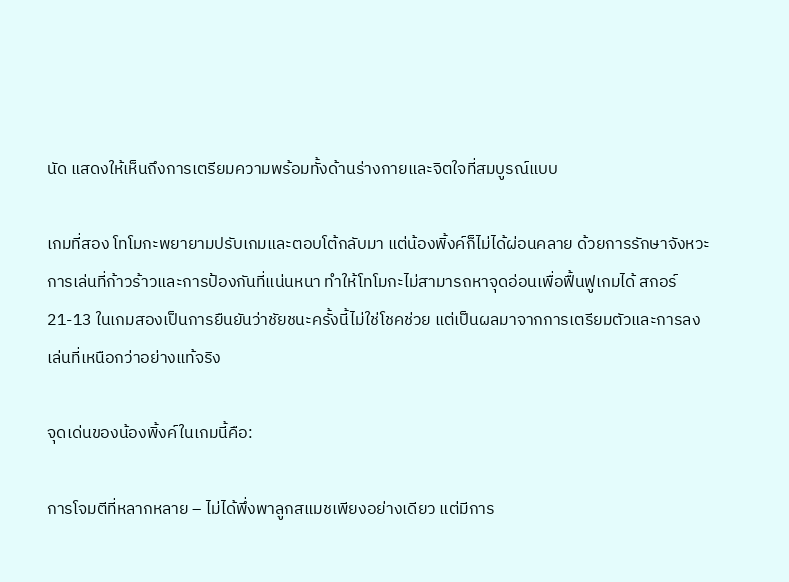นัด แสดงให้เห็นถึงการเตรียมความพร้อมทั้งด้านร่างกายและจิตใจที่สมบูรณ์แบบ

เกมที่สอง โทโมกะพยายามปรับเกมและตอบโต้กลับมา แต่น้องพิ้งค์ก็ไม่ได้ผ่อนคลาย ด้วยการรักษาจังหวะการเล่นที่ก้าวร้าวและการป้องกันที่แน่นหนา ทำให้โทโมกะไม่สามารถหาจุดอ่อนเพื่อฟื้นฟูเกมได้ สกอร์ 21-13 ในเกมสองเป็นการยืนยันว่าชัยชนะครั้งนี้ไม่ใช่โชคช่วย แต่เป็นผลมาจากการเตรียมตัวและการลงเล่นที่เหนือกว่าอย่างแท้จริง

จุดเด่นของน้องพิ้งค์ในเกมนี้คือ:

การโจมตีที่หลากหลาย – ไม่ได้พึ่งพาลูกสแมชเพียงอย่างเดียว แต่มีการ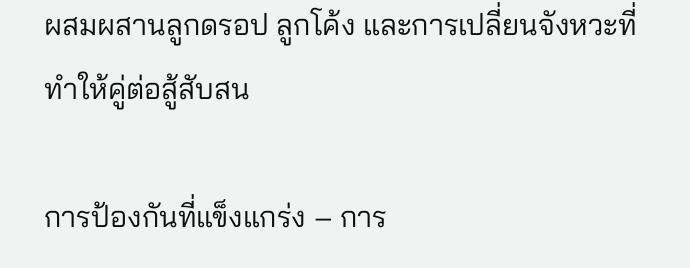ผสมผสานลูกดรอป ลูกโค้ง และการเปลี่ยนจังหวะที่ทำให้คู่ต่อสู้สับสน

การป้องกันที่แข็งแกร่ง – การ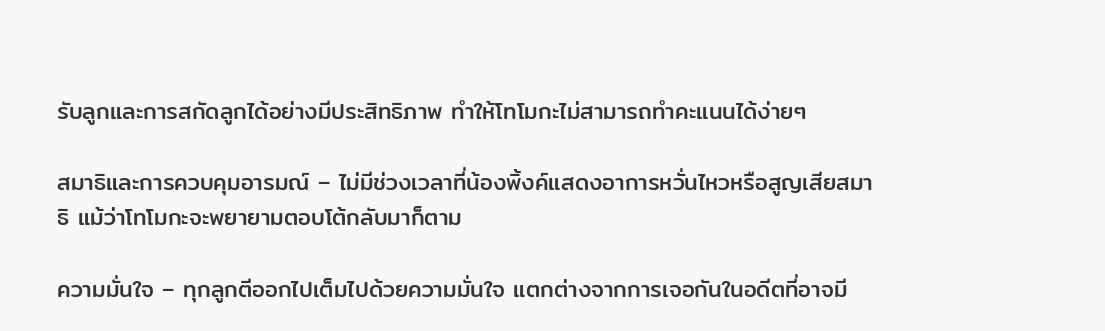รับลูกและการสกัดลูกได้อย่างมีประสิทธิภาพ ทำให้โทโมกะไม่สามารถทำคะแนนได้ง่ายๆ

สมาธิและการควบคุมอารมณ์ – ไม่มีช่วงเวลาที่น้องพิ้งค์แสดงอาการหวั่นไหวหรือสูญเสียสมาธิ แม้ว่าโทโมกะจะพยายามตอบโต้กลับมาก็ตาม

ความมั่นใจ – ทุกลูกตีออกไปเต็มไปด้วยความมั่นใจ แตกต่างจากการเจอกันในอดีตที่อาจมี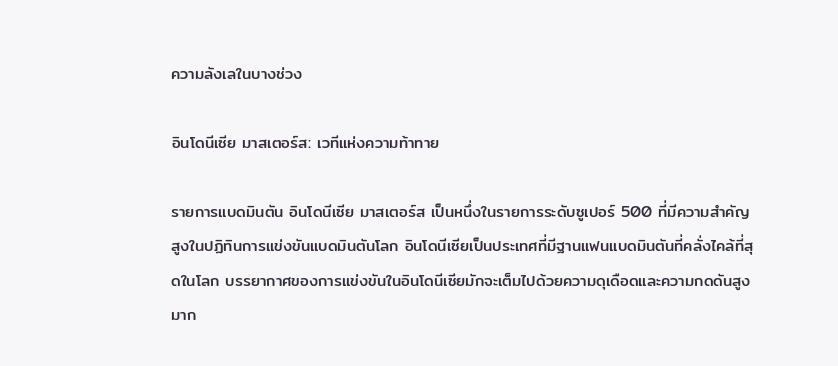ความลังเลในบางช่วง

อินโดนีเซีย มาสเตอร์ส: เวทีแห่งความท้าทาย

รายการแบดมินตัน อินโดนีเซีย มาสเตอร์ส เป็นหนึ่งในรายการระดับซูเปอร์ 500 ที่มีความสำคัญสูงในปฏิทินการแข่งขันแบดมินตันโลก อินโดนีเซียเป็นประเทศที่มีฐานแฟนแบดมินตันที่คลั่งไคล้ที่สุดในโลก บรรยากาศของการแข่งขันในอินโดนีเซียมักจะเต็มไปด้วยความดุเดือดและความกดดันสูงมาก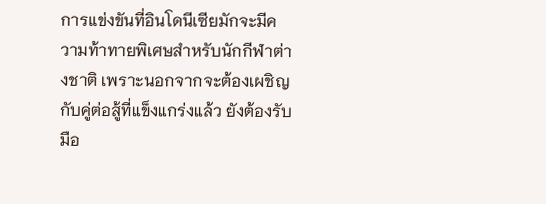การแข่งขันที่อินโดนีเซียมักจะมีความท้าทายพิเศษสำหรับนักกีฬาต่างชาติ เพราะนอกจากจะต้องเผชิญกับคู่ต่อสู้ที่แข็งแกร่งแล้ว ยังต้องรับมือ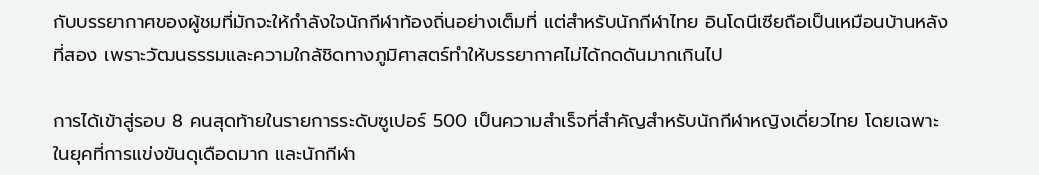กับบรรยากาศของผู้ชมที่มักจะให้กำลังใจนักกีฬาท้องถิ่นอย่างเต็มที่ แต่สำหรับนักกีฬาไทย อินโดนีเซียถือเป็นเหมือนบ้านหลังที่สอง เพราะวัฒนธรรมและความใกล้ชิดทางภูมิศาสตร์ทำให้บรรยากาศไม่ได้กดดันมากเกินไป

การได้เข้าสู่รอบ 8 คนสุดท้ายในรายการระดับซูเปอร์ 500 เป็นความสำเร็จที่สำคัญสำหรับนักกีฬาหญิงเดี่ยวไทย โดยเฉพาะในยุคที่การแข่งขันดุเดือดมาก และนักกีฬา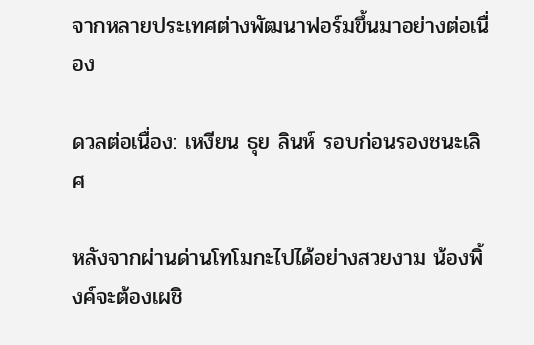จากหลายประเทศต่างพัฒนาฟอร์มขึ้นมาอย่างต่อเนื่อง

ดวลต่อเนื่อง: เหงียน ธุย ลินห์ รอบก่อนรองชนะเลิศ

หลังจากผ่านด่านโทโมกะไปได้อย่างสวยงาม น้องพิ้งค์จะต้องเผชิ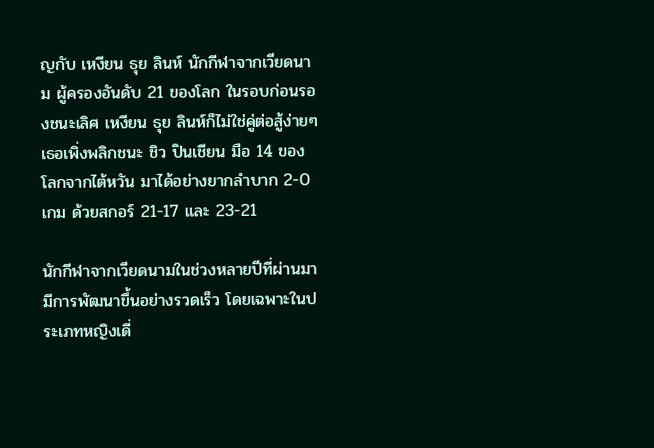ญกับ เหงียน ธุย ลินห์ นักกีฬาจากเวียดนาม ผู้ครองอันดับ 21 ของโลก ในรอบก่อนรองชนะเลิศ เหงียน ธุย ลินห์ก็ไม่ใช่คู่ต่อสู้ง่ายๆ เธอเพิ่งพลิกชนะ ชิว ปินเชียน มือ 14 ของโลกจากไต้หวัน มาได้อย่างยากลำบาก 2-0 เกม ด้วยสกอร์ 21-17 และ 23-21

นักกีฬาจากเวียดนามในช่วงหลายปีที่ผ่านมามีการพัฒนาขึ้นอย่างรวดเร็ว โดยเฉพาะในประเภทหญิงเดี่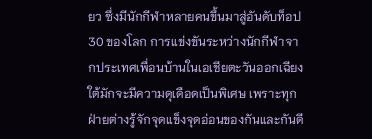ยว ซึ่งมีนักกีฬาหลายคนขึ้นมาสู่อันดับท็อป 30 ของโลก การแข่งขันระหว่างนักกีฬาจากประเทศเพื่อนบ้านในเอเชียตะวันออกเฉียงใต้มักจะมีความดุเดือดเป็นพิเศษ เพราะทุกฝ่ายต่างรู้จักจุดแข็งจุดอ่อนของกันและกันดี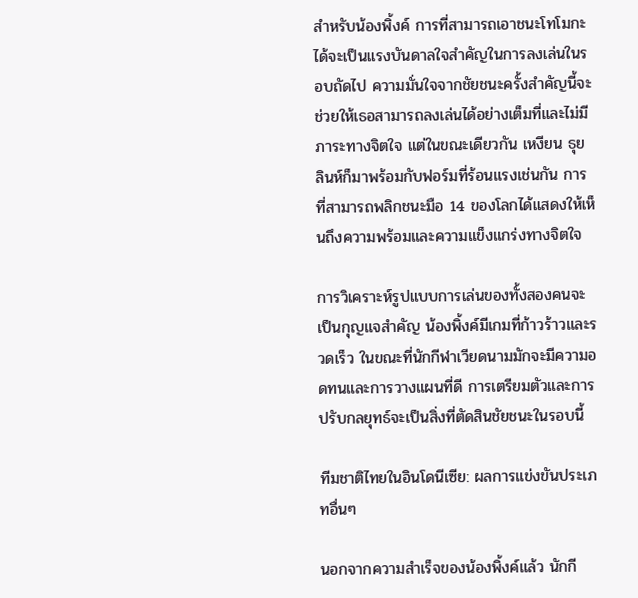สำหรับน้องพิ้งค์ การที่สามารถเอาชนะโทโมกะได้จะเป็นแรงบันดาลใจสำคัญในการลงเล่นในรอบถัดไป ความมั่นใจจากชัยชนะครั้งสำคัญนี้จะช่วยให้เธอสามารถลงเล่นได้อย่างเต็มที่และไม่มีภาระทางจิตใจ แต่ในขณะเดียวกัน เหงียน ธุย ลินห์ก็มาพร้อมกับฟอร์มที่ร้อนแรงเช่นกัน การที่สามารถพลิกชนะมือ 14 ของโลกได้แสดงให้เห็นถึงความพร้อมและความแข็งแกร่งทางจิตใจ

การวิเคราะห์รูปแบบการเล่นของทั้งสองคนจะเป็นกุญแจสำคัญ น้องพิ้งค์มีเกมที่ก้าวร้าวและรวดเร็ว ในขณะที่นักกีฬาเวียดนามมักจะมีความอดทนและการวางแผนที่ดี การเตรียมตัวและการปรับกลยุทธ์จะเป็นสิ่งที่ตัดสินชัยชนะในรอบนี้

ทีมชาติไทยในอินโดนีเซีย: ผลการแข่งขันประเภทอื่นๆ

นอกจากความสำเร็จของน้องพิ้งค์แล้ว นักกี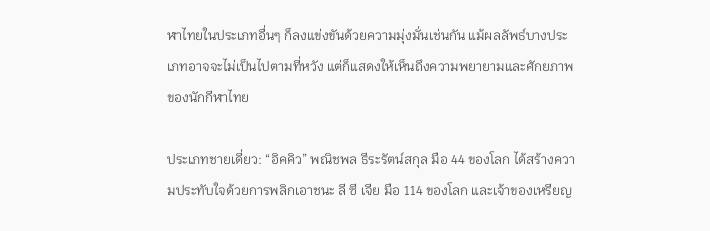ฬาไทยในประเภทอื่นๆ ก็ลงแข่งขันด้วยความมุ่งมั่นเช่นกัน แม้ผลลัพธ์บางประเภทอาจจะไม่เป็นไปตามที่หวัง แต่ก็แสดงให้เห็นถึงความพยายามและศักยภาพของนักกีฬาไทย

ประเภทชายเดี่ยว: “อิคคิว” พณิชพล ธีระรัตน์สกุล มือ 44 ของโลก ได้สร้างความประทับใจด้วยการพลิกเอาชนะ ลี ซี เจีย มือ 114 ของโลก และเจ้าของเหรียญ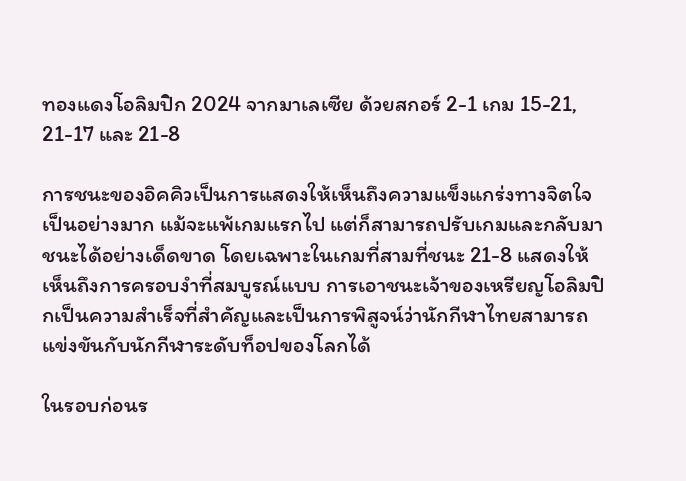ทองแดงโอลิมปิก 2024 จากมาเลเซีย ด้วยสกอร์ 2-1 เกม 15-21, 21-17 และ 21-8

การชนะของอิคคิวเป็นการแสดงให้เห็นถึงความแข็งแกร่งทางจิตใจเป็นอย่างมาก แม้จะแพ้เกมแรกไป แต่ก็สามารถปรับเกมและกลับมาชนะได้อย่างเด็ดขาด โดยเฉพาะในเกมที่สามที่ชนะ 21-8 แสดงให้เห็นถึงการครอบงำที่สมบูรณ์แบบ การเอาชนะเจ้าของเหรียญโอลิมปิกเป็นความสำเร็จที่สำคัญและเป็นการพิสูจน์ว่านักกีฬาไทยสามารถแข่งขันกับนักกีฬาระดับท็อปของโลกได้

ในรอบก่อนร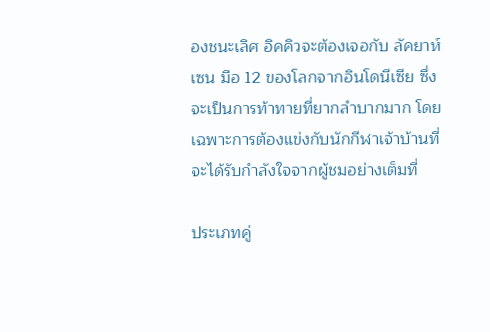องชนะเลิศ อิคคิวจะต้องเจอกับ ลัคยาห์ เซน มือ 12 ของโลกจากอินโดนีเซีย ซึ่งจะเป็นการท้าทายที่ยากลำบากมาก โดยเฉพาะการต้องแข่งกับนักกีฬาเจ้าบ้านที่จะได้รับกำลังใจจากผู้ชมอย่างเต็มที่

ประเภทคู่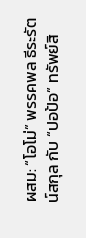ผสม: “โอโม่” พรรคพล ธีระรัตน์สกุล กับ “ปอป้อ” ทรัพย์สิ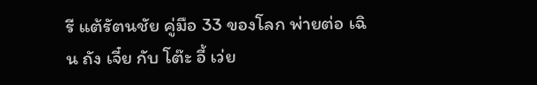รี แต้รัตนชัย คู่มือ 33 ของโลก พ่ายต่อ เฉิน ถัง เจี๋ย กับ โต๊ะ อี้ เว่ย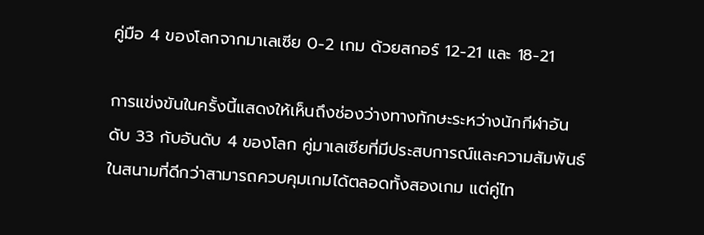คู่มือ 4 ของโลกจากมาเลเซีย 0-2 เกม ด้วยสกอร์ 12-21 และ 18-21

การแข่งขันในครั้งนี้แสดงให้เห็นถึงช่องว่างทางทักษะระหว่างนักกีฬาอันดับ 33 กับอันดับ 4 ของโลก คู่มาเลเซียที่มีประสบการณ์และความสัมพันธ์ในสนามที่ดีกว่าสามารถควบคุมเกมได้ตลอดทั้งสองเกม แต่คู่ไท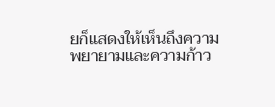ยก็แสดงให้เห็นถึงความพยายามและความก้าว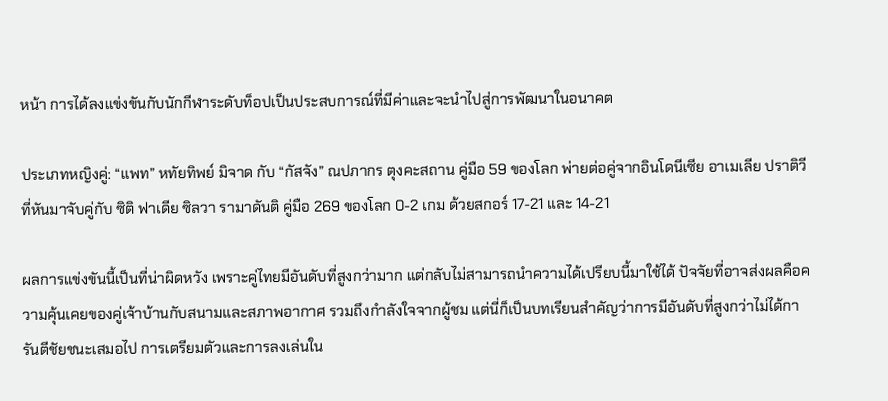หน้า การได้ลงแข่งขันกับนักกีฬาระดับท็อปเป็นประสบการณ์ที่มีค่าและจะนำไปสู่การพัฒนาในอนาคต

ประเภทหญิงคู่: “แพท” หทัยทิพย์ มิจาด กับ “กัสจัง” ณปภากร ตุงคะสถาน คู่มือ 59 ของโลก พ่ายต่อคู่จากอินโดนีเซีย อาเมเลีย ปราติวี ที่หันมาจับคู่กับ ซิติ ฟาเดีย ซิลวา รามาดันติ คู่มือ 269 ของโลก 0-2 เกม ด้วยสกอร์ 17-21 และ 14-21

ผลการแข่งขันนี้เป็นที่น่าผิดหวัง เพราะคู่ไทยมีอันดับที่สูงกว่ามาก แต่กลับไม่สามารถนำความได้เปรียบนี้มาใช้ได้ ปัจจัยที่อาจส่งผลคือความคุ้นเคยของคู่เจ้าบ้านกับสนามและสภาพอากาศ รวมถึงกำลังใจจากผู้ชม แต่นี่ก็เป็นบทเรียนสำคัญว่าการมีอันดับที่สูงกว่าไม่ได้การันตีชัยชนะเสมอไป การเตรียมตัวและการลงเล่นใน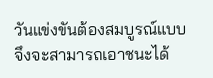วันแข่งขันต้องสมบูรณ์แบบจึงจะสามารถเอาชนะได้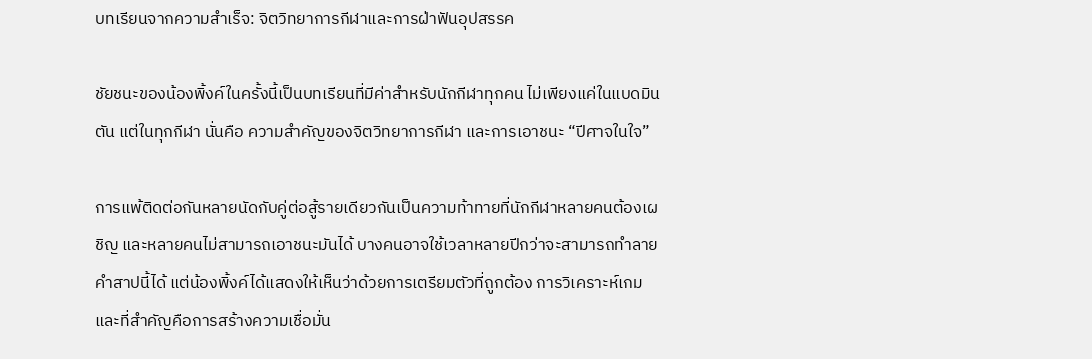บทเรียนจากความสำเร็จ: จิตวิทยาการกีฬาและการฝ่าฟันอุปสรรค

ชัยชนะของน้องพิ้งค์ในครั้งนี้เป็นบทเรียนที่มีค่าสำหรับนักกีฬาทุกคน ไม่เพียงแค่ในแบดมินตัน แต่ในทุกกีฬา นั่นคือ ความสำคัญของจิตวิทยาการกีฬา และการเอาชนะ “ปีศาจในใจ”

การแพ้ติดต่อกันหลายนัดกับคู่ต่อสู้รายเดียวกันเป็นความท้าทายที่นักกีฬาหลายคนต้องเผชิญ และหลายคนไม่สามารถเอาชนะมันได้ บางคนอาจใช้เวลาหลายปีกว่าจะสามารถทำลายคำสาปนี้ได้ แต่น้องพิ้งค์ได้แสดงให้เห็นว่าด้วยการเตรียมตัวที่ถูกต้อง การวิเคราะห์เกม และที่สำคัญคือการสร้างความเชื่อมั่น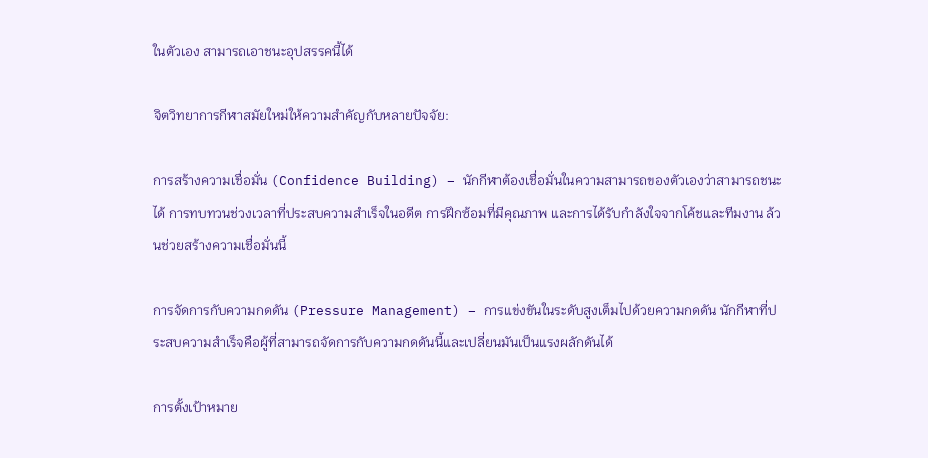ในตัวเอง สามารถเอาชนะอุปสรรคนี้ได้

จิตวิทยาการกีฬาสมัยใหม่ให้ความสำคัญกับหลายปัจจัย:

การสร้างความเชื่อมั่น (Confidence Building) – นักกีฬาต้องเชื่อมั่นในความสามารถของตัวเองว่าสามารถชนะได้ การทบทวนช่วงเวลาที่ประสบความสำเร็จในอดีต การฝึกซ้อมที่มีคุณภาพ และการได้รับกำลังใจจากโค้ชและทีมงาน ล้วนช่วยสร้างความเชื่อมั่นนี้

การจัดการกับความกดดัน (Pressure Management) – การแข่งขันในระดับสูงเต็มไปด้วยความกดดัน นักกีฬาที่ประสบความสำเร็จคือผู้ที่สามารถจัดการกับความกดดันนี้และเปลี่ยนมันเป็นแรงผลักดันได้

การตั้งเป้าหมาย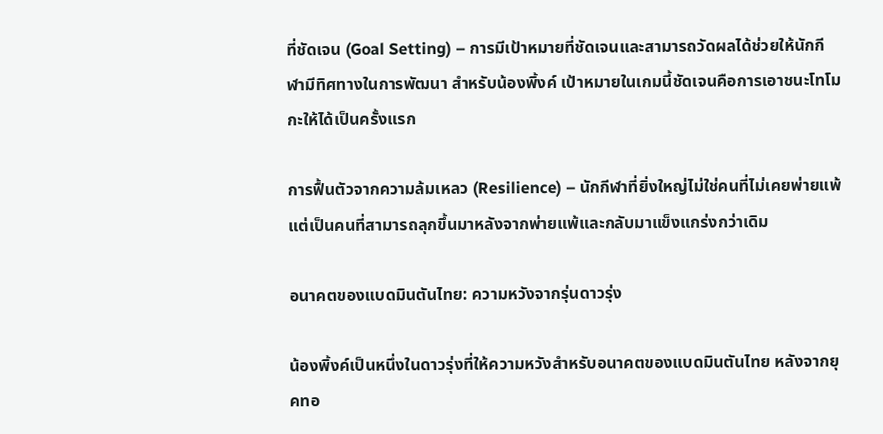ที่ชัดเจน (Goal Setting) – การมีเป้าหมายที่ชัดเจนและสามารถวัดผลได้ช่วยให้นักกีฬามีทิศทางในการพัฒนา สำหรับน้องพิ้งค์ เป้าหมายในเกมนี้ชัดเจนคือการเอาชนะโทโมกะให้ได้เป็นครั้งแรก

การฟื้นตัวจากความล้มเหลว (Resilience) – นักกีฬาที่ยิ่งใหญ่ไม่ใช่คนที่ไม่เคยพ่ายแพ้ แต่เป็นคนที่สามารถลุกขึ้นมาหลังจากพ่ายแพ้และกลับมาแข็งแกร่งกว่าเดิม

อนาคตของแบดมินตันไทย: ความหวังจากรุ่นดาวรุ่ง

น้องพิ้งค์เป็นหนึ่งในดาวรุ่งที่ให้ความหวังสำหรับอนาคตของแบดมินตันไทย หลังจากยุคทอ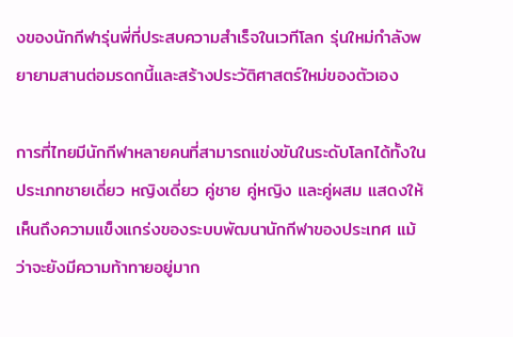งของนักกีฬารุ่นพี่ที่ประสบความสำเร็จในเวทีโลก รุ่นใหม่กำลังพยายามสานต่อมรดกนี้และสร้างประวัติศาสตร์ใหม่ของตัวเอง

การที่ไทยมีนักกีฬาหลายคนที่สามารถแข่งขันในระดับโลกได้ทั้งในประเภทชายเดี่ยว หญิงเดี่ยว คู่ชาย คู่หญิง และคู่ผสม แสดงให้เห็นถึงความแข็งแกร่งของระบบพัฒนานักกีฬาของประเทศ แม้ว่าจะยังมีความท้าทายอยู่มาก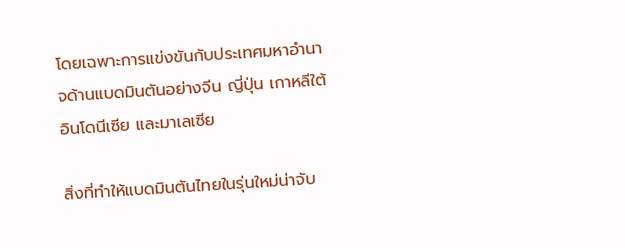โดยเฉพาะการแข่งขันกับประเทศมหาอำนาจด้านแบดมินตันอย่างจีน ญี่ปุ่น เกาหลีใต้ อินโดนีเซีย และมาเลเซีย

สิ่งที่ทำให้แบดมินตันไทยในรุ่นใหม่น่าจับ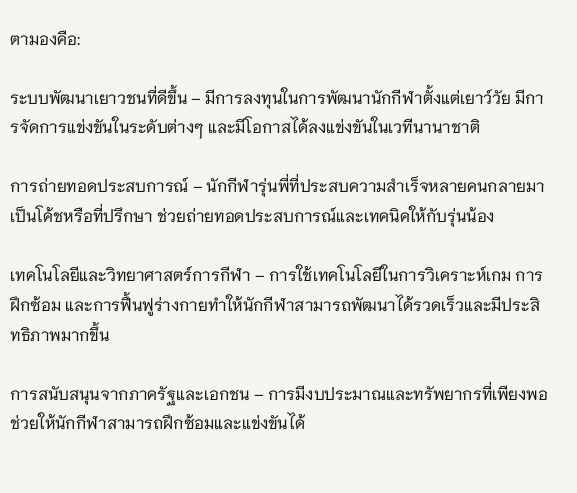ตามองคือ:

ระบบพัฒนาเยาวชนที่ดีขึ้น – มีการลงทุนในการพัฒนานักกีฬาตั้งแต่เยาว์วัย มีการจัดการแข่งขันในระดับต่างๆ และมีโอกาสได้ลงแข่งขันในเวทีนานาชาติ

การถ่ายทอดประสบการณ์ – นักกีฬารุ่นพี่ที่ประสบความสำเร็จหลายคนกลายมาเป็นโค้ชหรือที่ปรึกษา ช่วยถ่ายทอดประสบการณ์และเทคนิคให้กับรุ่นน้อง

เทคโนโลยีและวิทยาศาสตร์การกีฬา – การใช้เทคโนโลยีในการวิเคราะห์เกม การฝึกซ้อม และการฟื้นฟูร่างกายทำให้นักกีฬาสามารถพัฒนาได้รวดเร็วและมีประสิทธิภาพมากขึ้น

การสนับสนุนจากภาครัฐและเอกชน – การมีงบประมาณและทรัพยากรที่เพียงพอช่วยให้นักกีฬาสามารถฝึกซ้อมและแข่งขันได้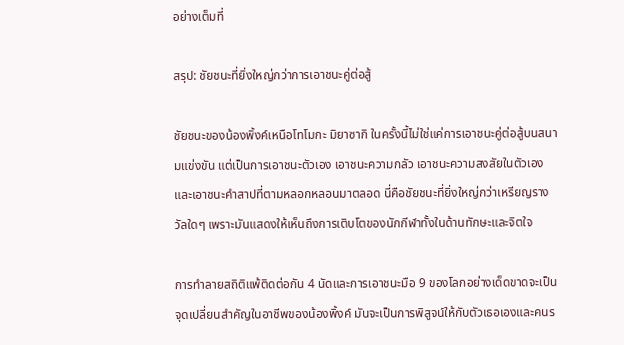อย่างเต็มที่

สรุป: ชัยชนะที่ยิ่งใหญ่กว่าการเอาชนะคู่ต่อสู้

ชัยชนะของน้องพิ้งค์เหนือโทโมกะ มิยาซากิ ในครั้งนี้ไม่ใช่แค่การเอาชนะคู่ต่อสู้บนสนามแข่งขัน แต่เป็นการเอาชนะตัวเอง เอาชนะความกลัว เอาชนะความสงสัยในตัวเอง และเอาชนะคำสาปที่ตามหลอกหลอนมาตลอด นี่คือชัยชนะที่ยิ่งใหญ่กว่าเหรียญรางวัลใดๆ เพราะมันแสดงให้เห็นถึงการเติบโตของนักกีฬาทั้งในด้านทักษะและจิตใจ

การทำลายสถิติแพ้ติดต่อกัน 4 นัดและการเอาชนะมือ 9 ของโลกอย่างเด็ดขาดจะเป็นจุดเปลี่ยนสำคัญในอาชีพของน้องพิ้งค์ มันจะเป็นการพิสูจน์ให้กับตัวเธอเองและคนร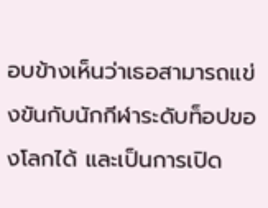อบข้างเห็นว่าเธอสามารถแข่งขันกับนักกีฬาระดับท็อปของโลกได้ และเป็นการเปิด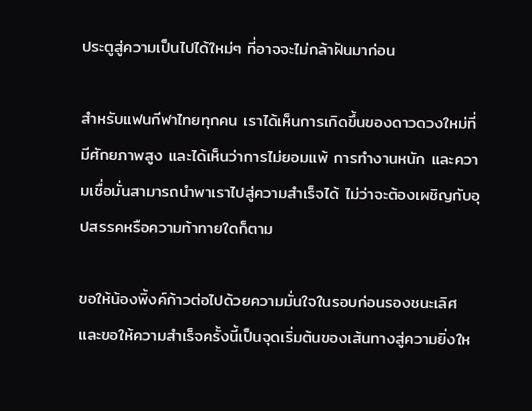ประตูสู่ความเป็นไปได้ใหม่ๆ ที่อาจจะไม่กล้าฝันมาก่อน

สำหรับแฟนกีฬาไทยทุกคน เราได้เห็นการเกิดขึ้นของดาวดวงใหม่ที่มีศักยภาพสูง และได้เห็นว่าการไม่ยอมแพ้ การทำงานหนัก และความเชื่อมั่นสามารถนำพาเราไปสู่ความสำเร็จได้ ไม่ว่าจะต้องเผชิญกับอุปสรรคหรือความท้าทายใดก็ตาม

ขอให้น้องพิ้งค์ก้าวต่อไปด้วยความมั่นใจในรอบก่อนรองชนะเลิศ และขอให้ความสำเร็จครั้งนี้เป็นจุดเริ่มต้นของเส้นทางสู่ความยิ่งให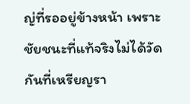ญ่ที่รออยู่ข้างหน้า เพราะชัยชนะที่แท้จริงไม่ได้วัดกันที่เหรียญรา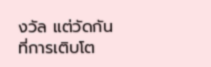งวัล แต่วัดกันที่การเติบโต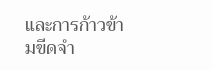และการก้าวข้ามขีดจำ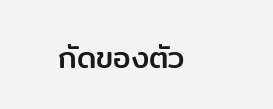กัดของตัว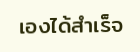เองได้สำเร็จ